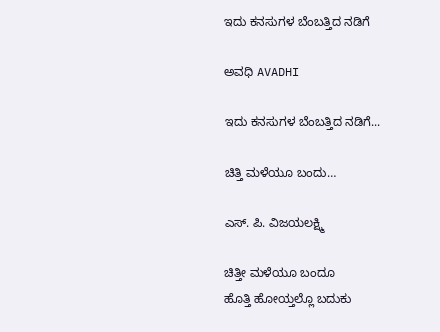ಇದು ಕನಸುಗಳ ಬೆಂಬತ್ತಿದ ನಡಿಗೆ‍

ಅವಧಿ AVADHI

ಇದು ಕನಸುಗಳ ಬೆಂಬತ್ತಿದ ನಡಿಗೆ...

ಚಿತ್ತಿ ಮಳೆಯೂ ಬಂದು…

ಎಸ್. ಪಿ. ವಿಜಯಲಕ್ಷ್ಮಿ

ಚಿತ್ತೀ ಮಳೆಯೂ ಬಂದೂ
ಹೊತ್ತಿ ಹೋಯ್ತಲ್ಲೊ ಬದುಕು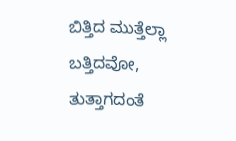ಬಿತ್ತಿದ ಮುತ್ತೆಲ್ಲಾ
ಬತ್ತಿದವೋ,
ತುತ್ತಾಗದಂತೆ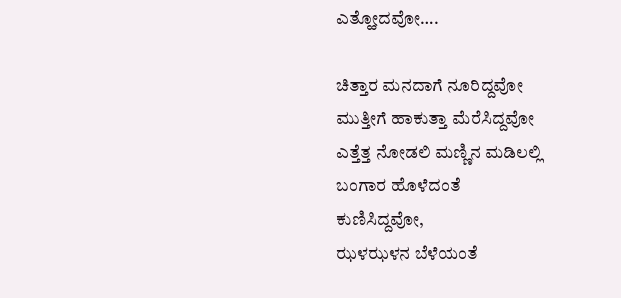ಎತ್ಹೋದವೋ….

ಚಿತ್ತಾರ ಮನದಾಗೆ ನೂರಿದ್ದವೋ
ಮುತ್ತೀಗೆ ಹಾಕುತ್ತಾ ಮೆರೆಸಿದ್ದವೋ
ಎತ್ತೆತ್ತ ನೋಡಲಿ ಮಣ್ಣಿನ ಮಡಿಲಲ್ಲಿ
ಬಂಗಾರ ಹೊಳೆದಂತೆ
ಕುಣಿಸಿದ್ದವೋ,
ಝಳಝಳನ ಬೆಳೆಯಂತೆ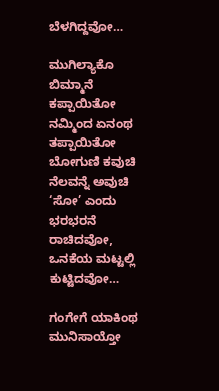ಬೆಳಗಿದ್ದವೋ…

ಮುಗಿಲ್ಯಾಕೊ ಬಿಮ್ಮಾನೆ ಕಪ್ಪಾಯಿತೋ
ನಮ್ಮಿಂದ ಏನಂಥ ತಪ್ಪಾಯಿತೋ
ಬೋಗುಣಿ ಕವುಚಿ ನೆಲವನ್ನೆ ಅವುಚಿ
‘ಸೋ’ ಎಂದು ಭರಭರನೆ
ರಾಚಿದವೋ,
ಒನಕೆಯ ಮಟ್ಟಲ್ಲಿ
ಕುಟ್ಟಿದವೋ…

ಗಂಗೇಗೆ ಯಾಕಿಂಥ ಮುನಿಸಾಯ್ತೋ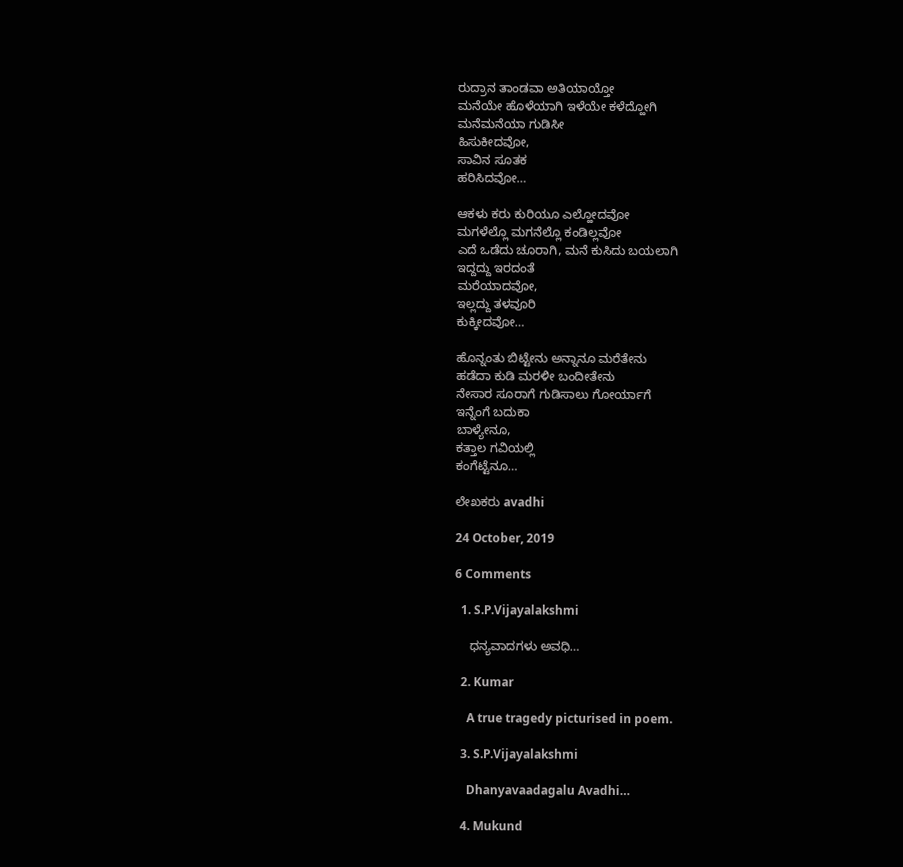ರುದ್ರಾನ ತಾಂಡವಾ ಅತಿಯಾಯ್ತೋ
ಮನೆಯೇ ಹೊಳೆಯಾಗಿ ಇಳೆಯೇ ಕಳೆದ್ಹೋಗಿ
ಮನೆಮನೆಯಾ ಗುಡಿಸೀ
ಹಿಸುಕೀದವೋ,
ಸಾವಿನ ಸೂತಕ
ಹರಿಸಿದವೋ…

ಆಕಳು ಕರು ಕುರಿಯೂ ಎಲ್ಹೋದವೋ
ಮಗಳೆಲ್ಲೊ ಮಗನೆಲ್ಲೊ ಕಂಡಿಲ್ಲವೋ
ಎದೆ ಒಡೆದು ಚೂರಾಗಿ, ಮನೆ ಕುಸಿದು ಬಯಲಾಗಿ
ಇದ್ದದ್ದು ಇರದಂತೆ
ಮರೆಯಾದವೋ,
ಇಲ್ಲದ್ದು ತಳವೂರಿ
ಕುಕ್ಕೀದವೋ…

ಹೊನ್ನಂತು ಬಿಟ್ಟೇನು ಅನ್ನಾನೂ ಮರೆತೇನು
ಹಡೆದಾ ಕುಡಿ ಮರಳೀ ಬಂದೀತೇನು
ನೇಸಾರ ಸೂರಾಗೆ ಗುಡಿಸಾಲು ಗೋರ್ಯಾಗೆ
ಇನ್ನೆಂಗೆ ಬದುಕಾ
ಬಾಳ್ಯೇನೂ,
ಕತ್ತಾಲ ಗವಿಯಲ್ಲಿ
ಕಂಗೆಟ್ಟೆನೂ…

ಲೇಖಕರು avadhi

24 October, 2019

6 Comments

  1. S.P.Vijayalakshmi

    ಧನ್ಯವಾದಗಳು ಅವಧಿ…

  2. Kumar

    A true tragedy picturised in poem.

  3. S.P.Vijayalakshmi

    Dhanyavaadagalu Avadhi…

  4. Mukund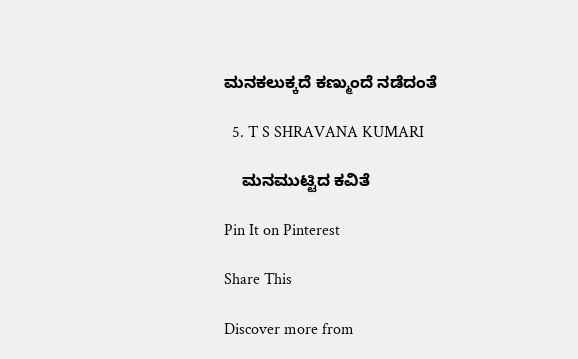ಮನಕಲುಕ್ಕದೆ ಕಣ್ಮುಂದೆ ನಡೆದಂತೆ

  5. T S SHRAVANA KUMARI

    ಮನಮುಟ್ಟಿದ ಕವಿತೆ

Pin It on Pinterest

Share This

Discover more from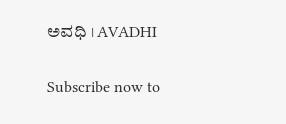ಅವಧಿ । AVADHI

Subscribe now to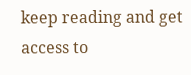keep reading and get access to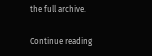the full archive.

Continue reading